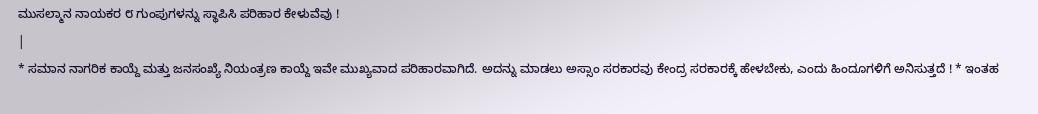ಮುಸಲ್ಮಾನ ನಾಯಕರ ೮ ಗುಂಪುಗಳನ್ನು ಸ್ಥಾಪಿಸಿ ಪರಿಹಾರ ಕೇಳುವೆವು !
|
* ಸಮಾನ ನಾಗರಿಕ ಕಾಯ್ದೆ ಮತ್ತು ಜನಸಂಖ್ಯೆ ನಿಯಂತ್ರಣ ಕಾಯ್ದೆ ಇವೇ ಮುಖ್ಯವಾದ ಪರಿಹಾರವಾಗಿದೆ. ಅದನ್ನು ಮಾಡಲು ಅಸ್ಸಾಂ ಸರಕಾರವು ಕೇಂದ್ರ ಸರಕಾರಕ್ಕೆ ಹೇಳಬೇಕು, ಎಂದು ಹಿಂದೂಗಳಿಗೆ ಅನಿಸುತ್ತದೆ ! * ಇಂತಹ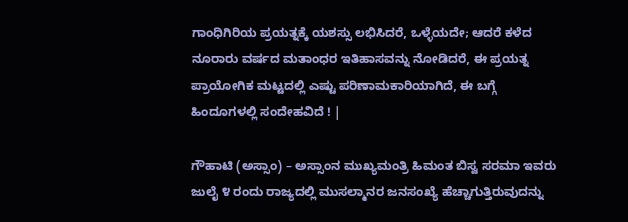ಗಾಂಧಿಗಿರಿಯ ಪ್ರಯತ್ನಕ್ಕೆ ಯಶಸ್ಸು ಲಭಿಸಿದರೆ, ಒಳ್ಳೆಯದೇ; ಆದರೆ ಕಳೆದ ನೂರಾರು ವರ್ಷದ ಮತಾಂಧರ ಇತಿಹಾಸವನ್ನು ನೋಡಿದರೆ, ಈ ಪ್ರಯತ್ನ ಪ್ರಾಯೋಗಿಕ ಮಟ್ಟದಲ್ಲಿ ಎಷ್ಟು ಪರಿಣಾಮಕಾರಿಯಾಗಿದೆ, ಈ ಬಗ್ಗೆ ಹಿಂದೂಗಳಲ್ಲಿ ಸಂದೇಹವಿದೆ ! |

ಗೌಹಾಟಿ (ಅಸ್ಸಾಂ) – ಅಸ್ಸಾಂನ ಮುಖ್ಯಮಂತ್ರಿ ಹಿಮಂತ ಬಿಸ್ವ ಸರಮಾ ಇವರು ಜುಲೈ ೪ ರಂದು ರಾಜ್ಯದಲ್ಲಿ ಮುಸಲ್ಮಾನರ ಜನಸಂಖ್ಯೆ ಹೆಚ್ಚಾಗುತ್ತಿರುವುದನ್ನು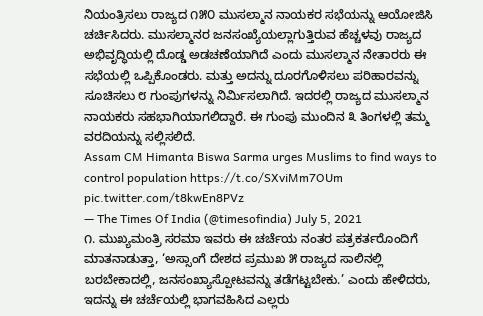ನಿಯಂತ್ರಿಸಲು ರಾಜ್ಯದ ೧೫೦ ಮುಸಲ್ಮಾನ ನಾಯಕರ ಸಭೆಯನ್ನು ಆಯೋಜಿಸಿ ಚರ್ಚಿಸಿದರು. ಮುಸಲ್ಮಾನರ ಜನಸಂಖ್ಯೆಯಲ್ಲಾಗುತ್ತಿರುವ ಹೆಚ್ಚಳವು ರಾಜ್ಯದ ಅಭಿವೃದ್ಧಿಯಲ್ಲಿ ದೊಡ್ಡ ಅಡಚಣೆಯಾಗಿದೆ ಎಂದು ಮುಸಲ್ಮಾನ ನೇತಾರರು ಈ ಸಭೆಯಲ್ಲಿ ಒಪ್ಪಿಕೊಂಡರು. ಮತ್ತು ಅದನ್ನು ದೂರಗೊಳಿಸಲು ಪರಿಹಾರವನ್ನು ಸೂಚಿಸಲು ೮ ಗುಂಪುಗಳನ್ನು ನಿರ್ಮಿಸಲಾಗಿದೆ. ಇದರಲ್ಲಿ ರಾಜ್ಯದ ಮುಸಲ್ಮಾನ ನಾಯಕರು ಸಹಭಾಗಿಯಾಗಲಿದ್ದಾರೆ. ಈ ಗುಂಪು ಮುಂದಿನ ೩ ತಿಂಗಳಲ್ಲಿ ತಮ್ಮ ವರದಿಯನ್ನು ಸಲ್ಲಿಸಲಿದೆ.
Assam CM Himanta Biswa Sarma urges Muslims to find ways to control population https://t.co/SXviMm7OUm pic.twitter.com/t8kwEn8PVz
— The Times Of India (@timesofindia) July 5, 2021
೧. ಮುಖ್ಯಮಂತ್ರಿ ಸರಮಾ ಇವರು ಈ ಚರ್ಚೆಯ ನಂತರ ಪತ್ರಕರ್ತರೊಂದಿಗೆ ಮಾತನಾಡುತ್ತಾ, ‘ಅಸ್ಸಾಂಗೆ ದೇಶದ ಪ್ರಮುಖ ೫ ರಾಜ್ಯದ ಸಾಲಿನಲ್ಲಿ ಬರಬೇಕಾದಲ್ಲಿ, ಜನಸಂಖ್ಯಾಸ್ಪೋಟವನ್ನು ತಡೆಗಟ್ಟಬೇಕು.’ ಎಂದು ಹೇಳಿದರು, ಇದನ್ನು ಈ ಚರ್ಚೆಯಲ್ಲಿ ಭಾಗವಹಿಸಿದ ಎಲ್ಲರು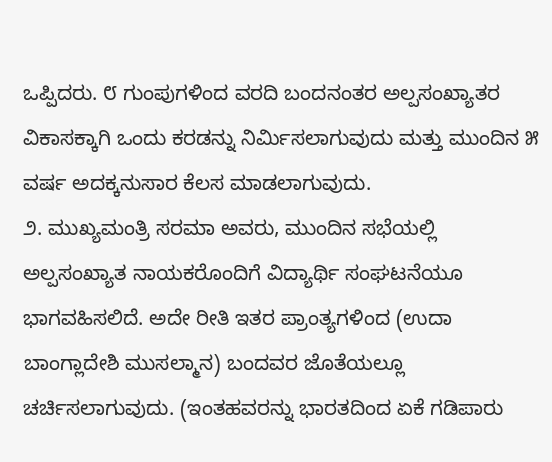ಒಪ್ಪಿದರು. ೮ ಗುಂಪುಗಳಿಂದ ವರದಿ ಬಂದನಂತರ ಅಲ್ಪಸಂಖ್ಯಾತರ ವಿಕಾಸಕ್ಕಾಗಿ ಒಂದು ಕರಡನ್ನು ನಿರ್ಮಿಸಲಾಗುವುದು ಮತ್ತು ಮುಂದಿನ ೫ ವರ್ಷ ಅದಕ್ಕನುಸಾರ ಕೆಲಸ ಮಾಡಲಾಗುವುದು.
೨. ಮುಖ್ಯಮಂತ್ರಿ ಸರಮಾ ಅವರು, ಮುಂದಿನ ಸಭೆಯಲ್ಲಿ ಅಲ್ಪಸಂಖ್ಯಾತ ನಾಯಕರೊಂದಿಗೆ ವಿದ್ಯಾರ್ಥಿ ಸಂಘಟನೆಯೂ ಭಾಗವಹಿಸಲಿದೆ. ಅದೇ ರೀತಿ ಇತರ ಪ್ರಾಂತ್ಯಗಳಿಂದ (ಉದಾ ಬಾಂಗ್ಲಾದೇಶಿ ಮುಸಲ್ಮಾನ) ಬಂದವರ ಜೊತೆಯಲ್ಲೂ ಚರ್ಚಿಸಲಾಗುವುದು. (ಇಂತಹವರನ್ನು ಭಾರತದಿಂದ ಏಕೆ ಗಡಿಪಾರು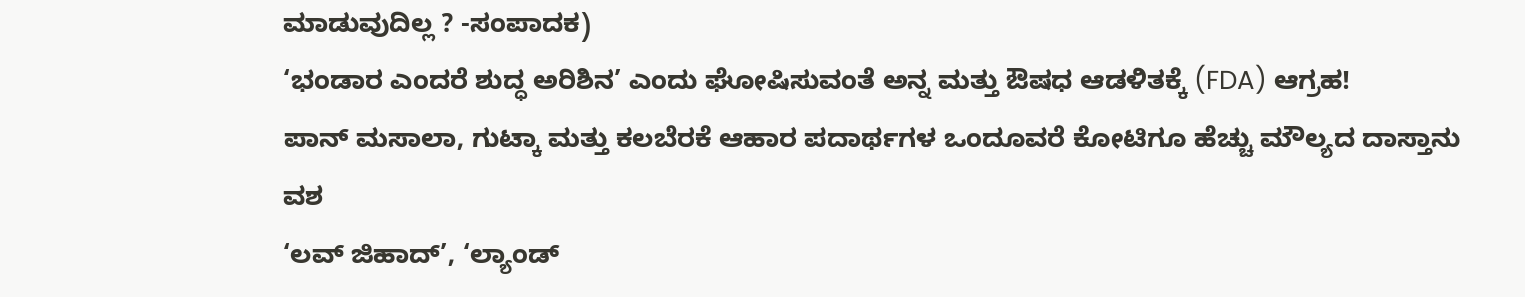ಮಾಡುವುದಿಲ್ಲ ? -ಸಂಪಾದಕ)
‘ಭಂಡಾರ ಎಂದರೆ ಶುದ್ಧ ಅರಿಶಿನ’ ಎಂದು ಘೋಷಿಸುವಂತೆ ಅನ್ನ ಮತ್ತು ಔಷಧ ಆಡಳಿತಕ್ಕೆ (FDA) ಆಗ್ರಹ!
ಪಾನ್ ಮಸಾಲಾ, ಗುಟ್ಕಾ ಮತ್ತು ಕಲಬೆರಕೆ ಆಹಾರ ಪದಾರ್ಥಗಳ ಒಂದೂವರೆ ಕೋಟಿಗೂ ಹೆಚ್ಚು ಮೌಲ್ಯದ ದಾಸ್ತಾನು ವಶ
‘ಲವ್ ಜಿಹಾದ್’, ‘ಲ್ಯಾಂಡ್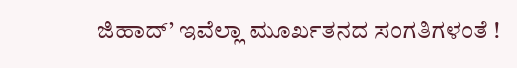ಜಿಹಾದ್’ ಇವೆಲ್ಲಾ ಮೂರ್ಖತನದ ಸಂಗತಿಗಳಂತೆ !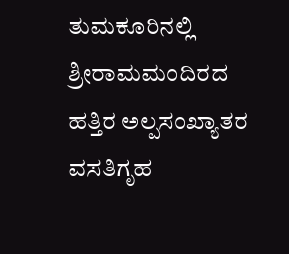ತುಮಕೂರಿನಲ್ಲಿ ಶ್ರೀರಾಮಮಂದಿರದ ಹತ್ತಿರ ಅಲ್ಪಸಂಖ್ಯಾತರ ವಸತಿಗೃಹ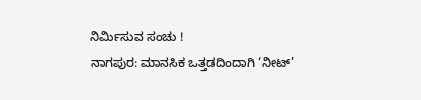ನಿರ್ಮಿಸುವ ಸಂಚು !
ನಾಗಪುರ: ಮಾನಸಿಕ ಒತ್ತಡದಿಂದಾಗಿ ‘ನೀಟ್’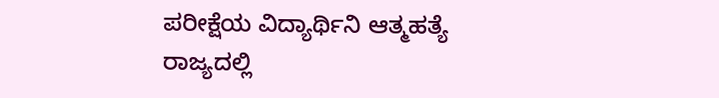ಪರೀಕ್ಷೆಯ ವಿದ್ಯಾರ್ಥಿನಿ ಆತ್ಮಹತ್ಯೆ
ರಾಜ್ಯದಲ್ಲಿ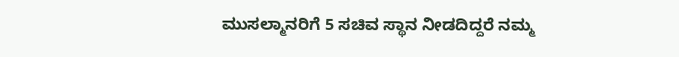ಮುಸಲ್ಮಾನರಿಗೆ 5 ಸಚಿವ ಸ್ಥಾನ ನೀಡದಿದ್ದರೆ ನಮ್ಮ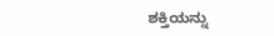ಶಕ್ತಿಯನ್ನು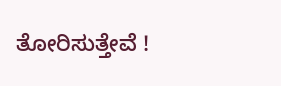ತೋರಿಸುತ್ತೇವೆ !